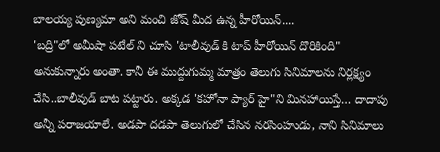బాలయ్య పుణ్యమా అని మంచి జోష్ మీద ఉన్న హీరోయిన్....
'బద్రి"లో అమీషా పటేల్ ని చూసి 'టాలీవుడ్ కి టాప్ హీరోయిన్ దొరికింది" అనుకున్నారు అంతా. కానీ ఈ ముద్దుగుమ్మ మాత్రం తెలుగు సినిమాలను నిర్లక్ష్యం చేసి..బాలీవుడ్ బాట పట్టారు. అక్కడ 'కహోనా ప్యార్ హై"ని మినహాయిస్తే… దాదాపు అన్నీ పరాజయాలే. అడపా దడపా తెలుగులో చేసిన నరసింహుడు, నాని సినిమాలు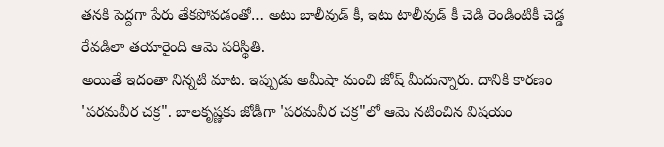తనకి పెద్దగా పేరు తేకపోవడంతో… అటు బాలీవుడ్ కీ, ఇటు టాలీవుడ్ కీ చెడి రెండింటికీ చెడ్డ రేవడిలా తయారైంది ఆమె పరిస్థితి.
అయితే ఇదంతా నిన్నటి మాట. ఇప్పుడు అమీషా మంచి జోష్ మీదున్నారు. దానికి కారణం 'పరమవీర చక్ర". బాలకృష్ణకు జోడీగా 'పరమవీర చక్ర"లో ఆమె నటించిన విషయం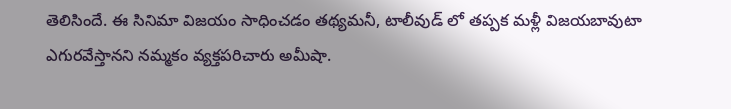తెలిసిందే. ఈ సినిమా విజయం సాధించడం తథ్యమనీ, టాలీవుడ్ లో తప్పక మళ్లీ విజయబావుటా ఎగురవేస్తానని నమ్మకం వ్యక్తపరిచారు అమీషా.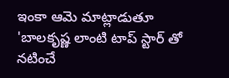ఇంకా ఆమె మాట్లాడుతూ 'బాలకృష్ణ లాంటి టాప్ స్టార్ తో నటించే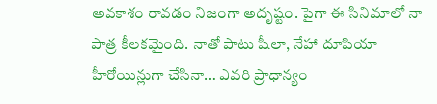అవకాశం రావడం నిజంగా అదృష్టం. పైగా ఈ సినిమాలో నా పాత్ర కీలకమైంది. నాతో పాటు షీలా, నేహా దూపియా హీరోయిన్లుగా చేసినా… ఎవరి ప్రాధాన్యం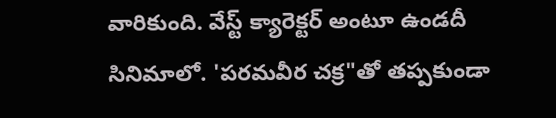వారికుంది. వేస్ట్ క్యారెక్టర్ అంటూ ఉండదీ సినిమాలో. 'పరమవీర చక్ర"తో తప్పకుండా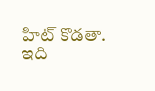హిట్ కొడతా. ఇది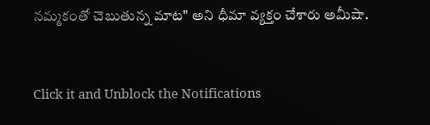నమ్మకంతో చెబుతున్న మాట" అని ధీమా వ్యక్తం చేశారు అమీషా.


Click it and Unblock the Notifications